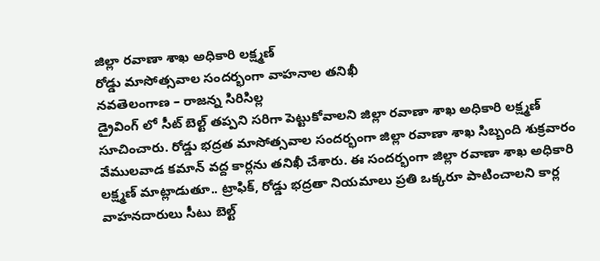జిల్లా రవాణా శాఖ అధికారి లక్ష్మణ్
రోడ్డు మాసోత్సవాల సందర్భంగా వాహనాల తనిఖీ
నవతెలంగాణ – రాజన్న సిరిసిల్ల
డ్రైవింగ్ లో సీట్ బెల్ట్ తప్పని సరిగా పెట్టుకోవాలని జిల్లా రవాణా శాఖ అధికారి లక్ష్మణ్ సూచించారు. రోడ్డు భద్రత మాసోత్సవాల సందర్భంగా జిల్లా రవాణా శాఖ సిబ్బంది శుక్రవారం వేములవాడ కమాన్ వద్ద కార్లను తనిఖీ చేశారు. ఈ సందర్భంగా జిల్లా రవాణా శాఖ అధికారి లక్ష్మణ్ మాట్లాడుతూ.. ట్రాఫిక్, రోడ్డు భద్రతా నియమాలు ప్రతి ఒక్కరూ పాటించాలని కార్ల వాహనదారులు సీటు బెల్ట్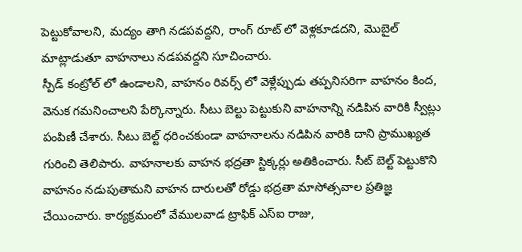పెట్టుకోవాలని, మద్యం తాగి నడపవద్దని, రాంగ్ రూట్ లో వెళ్లకూడదని, మొబైల్ మాట్లాడుతూ వాహనాలు నడపవద్దని సూచించారు.
స్పీడ్ కంట్రోల్ లో ఉండాలని, వాహనం రివర్స్ లో వెళ్లేప్పుడు తప్పనిసరిగా వాహనం కింద, వెనుక గమనించాలని పేర్కొన్నారు. సీటు బెల్టు పెట్టుకుని వాహనాన్ని నడిపిన వారికి స్వీట్లు పంపిణీ చేశారు. సీటు బెల్ట్ ధరించకుండా వాహనాలను నడిపిన వారికి దాని ప్రాముఖ్యత గురించి తెలిపారు. వాహనాలకు వాహన భద్రతా స్టిక్కర్లు అతికించారు. సీట్ బెల్ట్ పెట్టుకొని వాహనం నడుపుతామని వాహన దారులతో రోడ్డు భద్రతా మాసోత్సవాల ప్రతిజ్ఞ చేయించారు. కార్యక్రమంలో వేములవాడ ట్రాఫిక్ ఎస్ఐ రాజు,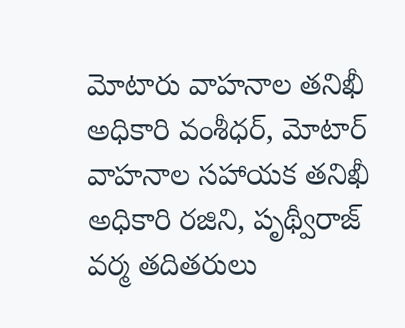మోటారు వాహనాల తనిఖీ అధికారి వంశీధర్, మోటార్ వాహనాల సహాయక తనిఖీ అధికారి రజిని, పృథ్వీరాజ్ వర్మ తదితరులు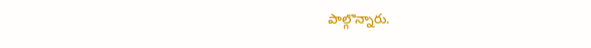పాల్గొన్నారు.